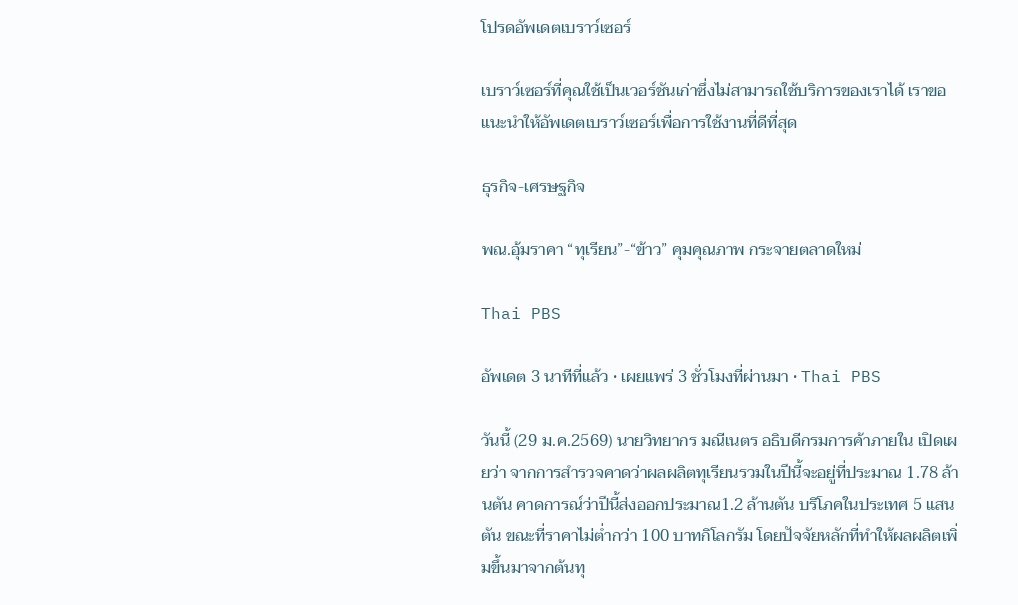โปรดอัพเดตเบราว์เซอร์

เบราว์เซอร์ที่คุณใช้เป็นเวอร์ชันเก่าซึ่งไม่สามารถใช้บริการของเราได้ เราขอแนะนำให้อัพเดตเบราว์เซอร์เพื่อการใช้งานที่ดีที่สุด

ธุรกิจ-เศรษฐกิจ

พณ.อุ้มราคา “ทุเรียน”-“ข้าว” คุมคุณภาพ กระจายตลาดใหม่

Thai PBS

อัพเดต 3 นาทีที่แล้ว • เผยแพร่ 3 ชั่วโมงที่ผ่านมา • Thai PBS

วันนี้ (29 ม.ค.2569) นายวิทยากร มณีเนตร อธิบดีกรมการค้าภายใน เปิดเผยว่า จากการสำรวจคาดว่าผลผลิตทุเรียนรวมในปีนี้จะอยู่ที่ประมาณ 1.78 ล้านตัน คาดการณ์ว่าปีนี้ส่งออกประมาณ1.2 ล้านตัน บริโภคในประเทศ 5 แสนตัน ขณะที่ราคาไม่ต่ำกว่า 100 บาทกิโลกรัม โดยปัจจัยหลักที่ทำให้ผลผลิตเพิ่มขึ้นมาจากต้นทุ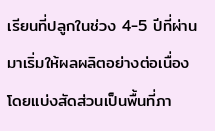เรียนที่ปลูกในช่วง 4-5 ปีที่ผ่านมาเริ่มให้ผลผลิตอย่างต่อเนื่อง โดยแบ่งสัดส่วนเป็นพื้นที่ภา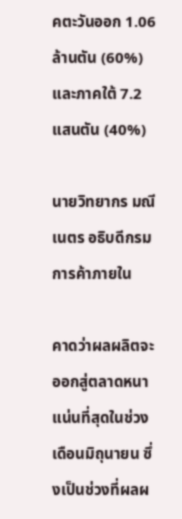คตะวันออก 1.06 ล้านตัน (60%) และภาคใต้ 7.2 แสนตัน (40%)

นายวิทยากร มณีเนตร อธิบดีกรมการค้าภายใน

คาดว่าผลผลิตจะออกสู่ตลาดหนาแน่นที่สุดในช่วงเดือนมิถุนายน ซึ่งเป็นช่วงที่ผลผ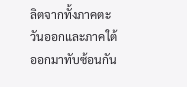ลิตจากทั้งภาคตะวันออกและภาคใต้ออกมาทับซ้อนกัน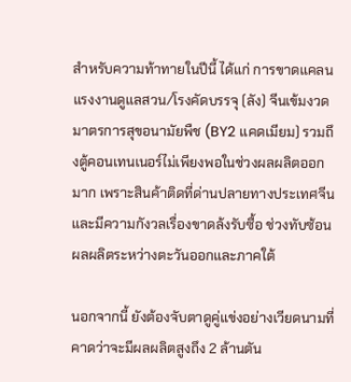สำหรับความท้าทายในปีนี้ ได้แก่ การขาดแคลนแรงงานดูแลสวน/โรงคัดบรรจุ (ลัง) จีนเข้มงวดมาตรการสุขอนามัยพืช (BY2 แคดเมียม) รวมถึงตู้คอนเทนเนอร์ไม่เพียงพอในช่วงผลผลิตออกมาก เพราะสินค้าติดที่ด่านปลายทางประเทศจีน และมีความกังวลเรื่องขาดล้งรับซื้อ ช่วงทับซ้อนผลผลิตระหว่างตะวันออกและภาคใต้

นอกจากนี้ ยังต้องจับตาดูคู่แข่งอย่างเวียดนามที่คาดว่าจะมีผลผลิตสูงถึง 2 ล้านตัน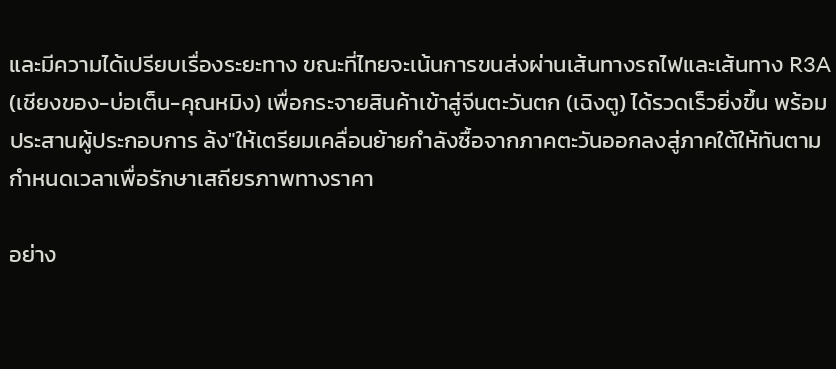และมีความได้เปรียบเรื่องระยะทาง ขณะที่ไทยจะเน้นการขนส่งผ่านเส้นทางรถไฟและเส้นทาง R3A (เชียงของ-บ่อเต็น-คุณหมิง) เพื่อกระจายสินค้าเข้าสู่จีนตะวันตก (เฉิงตู) ได้รวดเร็วยิ่งขึ้น พร้อมประสานผู้ประกอบการ ล้ง"ให้เตรียมเคลื่อนย้ายกำลังซื้อจากภาคตะวันออกลงสู่ภาคใต้ให้ทันตามกำหนดเวลาเพื่อรักษาเสถียรภาพทางราคา

อย่าง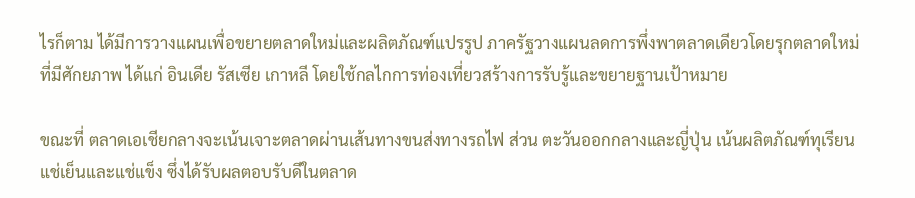ไรก็ตาม ได้มีการวางแผนเพื่อขยายตลาดใหม่และผลิตภัณฑ์แปรรูป ภาครัฐวางแผนลดการพึ่งพาตลาดเดียวโดยรุกตลาดใหม่ที่มีศักยภาพ ได้แก่ อินเดีย รัสเซีย เกาหลี โดยใช้กลไกการท่องเที่ยวสร้างการรับรู้และขยายฐานเป้าหมาย

ขณะที่ ตลาดเอเชียกลางจะเน้นเจาะตลาดผ่านเส้นทางขนส่งทางรถไฟ ส่วน ตะวันออกกลางและญี่ปุ่น เน้นผลิตภัณฑ์ทุเรียนแช่เย็นและแช่แข็ง ซึ่งได้รับผลตอบรับดีในตลาด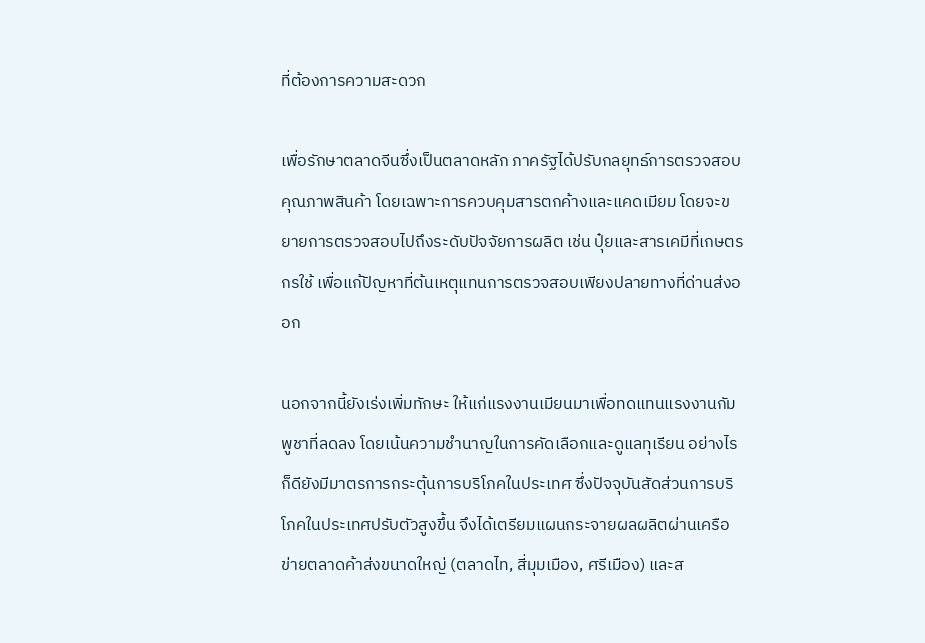ที่ต้องการความสะดวก

เพื่อรักษาตลาดจีนซึ่งเป็นตลาดหลัก ภาครัฐได้ปรับกลยุทธ์การตรวจสอบคุณภาพสินค้า โดยเฉพาะการควบคุมสารตกค้างและแคดเมียม โดยจะขยายการตรวจสอบไปถึงระดับปัจจัยการผลิต เช่น ปุ๋ยและสารเคมีที่เกษตรกรใช้ เพื่อแก้ปัญหาที่ต้นเหตุแทนการตรวจสอบเพียงปลายทางที่ด่านส่งออก

นอกจากนี้ยังเร่งเพิ่มทักษะ ให้แก่แรงงานเมียนมาเพื่อทดแทนแรงงานกัมพูชาที่ลดลง โดยเน้นความชำนาญในการคัดเลือกและดูแลทุเรียน อย่างไรก็ดียังมีมาตรการกระตุ้นการบริโภคในประเทศ ซึ่งปัจจุบันสัดส่วนการบริโภคในประเทศปรับตัวสูงขึ้น จึงได้เตรียมแผนกระจายผลผลิตผ่านเครือข่ายตลาดค้าส่งขนาดใหญ่ (ตลาดไท, สี่มุมเมือง, ศรีเมือง) และส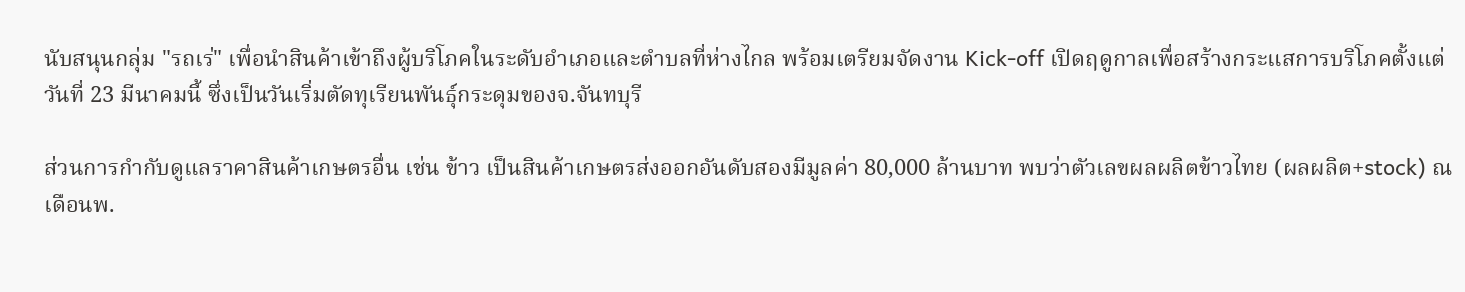นับสนุนกลุ่ม "รถเร่" เพื่อนำสินค้าเข้าถึงผู้บริโภคในระดับอำเภอและตำบลที่ห่างไกล พร้อมเตรียมจัดงาน Kick-off เปิดฤดูกาลเพื่อสร้างกระแสการบริโภคตั้งแต่วันที่ 23 มีนาคมนี้ ซึ่งเป็นวันเริ่มตัดทุเรียนพันธุ์กระดุมของจ.จันทบุรี

ส่วนการกำกับดูแลราคาสินค้าเกษตรอื่น เช่น ข้าว เป็นสินค้าเกษตรส่งออกอันดับสองมีมูลค่า 80,000 ล้านบาท พบว่าตัวเลขผลผลิตข้าวไทย (ผลผลิต+stock) ณ เดือนพ.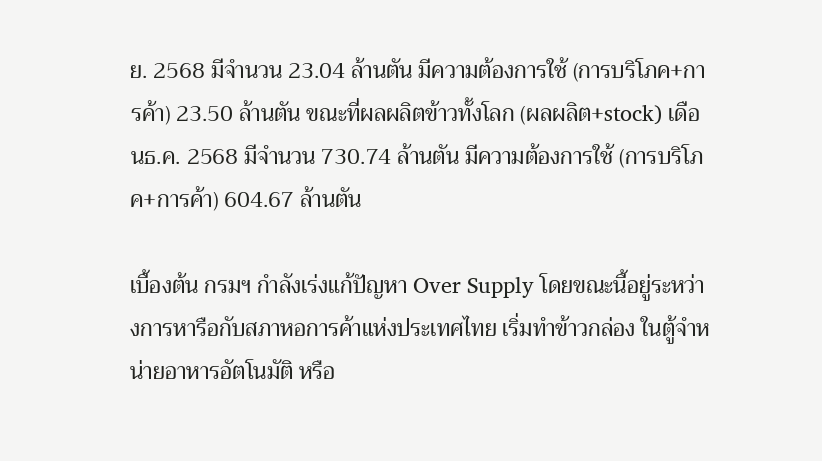ย. 2568 มีจำนวน 23.04 ล้านตัน มีความต้องการใช้ (การบริโภค+การค้า) 23.50 ล้านตัน ขณะที่ผลผลิตข้าวทั้งโลก (ผลผลิต+stock) เดือนธ.ค. 2568 มีจำนวน 730.74 ล้านตัน มีความต้องการใช้ (การบริโภค+การค้า) 604.67 ล้านตัน

เบื้องต้น กรมฯ กำลังเร่งแก้ปัญหา Over Supply โดยขณะนี้อยู่ระหว่างการหารือกับสภาหอการค้าแห่งประเทศไทย เริ่มทำข้าวกล่อง ในตู้จำหน่ายอาหารอัตโนมัติ หรือ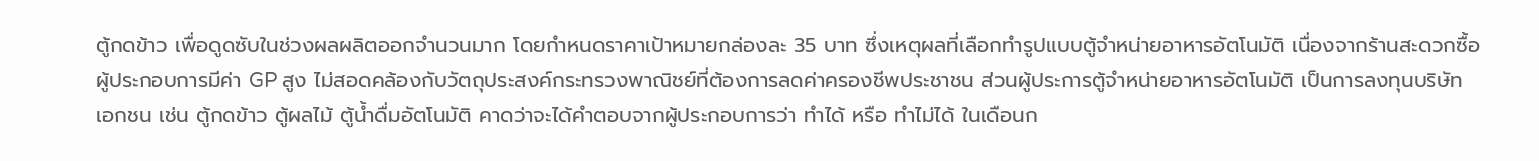ตู้กดข้าว เพื่อดูดซับในช่วงผลผลิตออกจำนวนมาก โดยกำหนดราคาเป้าหมายกล่องละ 35 บาท ซึ่งเหตุผลที่เลือกทำรูปแบบตู้จำหน่ายอาหารอัตโนมัติ เนื่องจากร้านสะดวกซื้อผู้ประกอบการมีค่า GP สูง ไม่สอดคล้องกับวัตถุประสงค์กระทรวงพาณิชย์ที่ต้องการลดค่าครองชีพประชาชน ส่วนผู้ประการตู้จำหน่ายอาหารอัตโนมัติ เป็นการลงทุนบริษัทเอกชน เช่น ตู้กดข้าว ตู้ผลไม้ ตู้น้ำดื่มอัตโนมัติ คาดว่าจะได้คำตอบจากผู้ประกอบการว่า ทำได้ หรือ ทำไม่ได้ ในเดือนก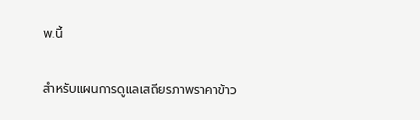พ.นี้

สำหรับแผนการดูแลเสถียรภาพราคาข้าว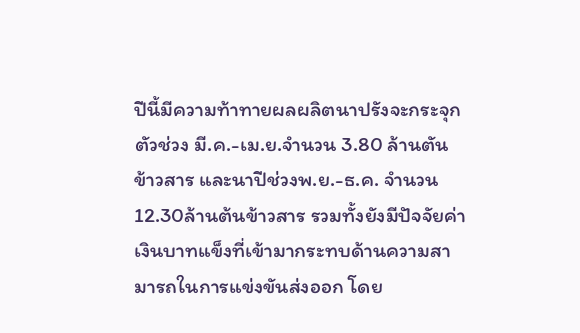ปีนี้มีความท้าทายผลผลิตนาปรังจะกระจุกตัวช่วง มี.ค.-เม.ย.จำนวน 3.80 ล้านตันข้าวสาร และนาปีช่วงพ.ย.-ธ.ค. จำนวน 12.30ล้านต้นข้าวสาร รวมทั้งยังมีปัจจัยค่าเงินบาทแข็งที่เข้ามากระทบด้านความสามารถในการแข่งขันส่งออก โดย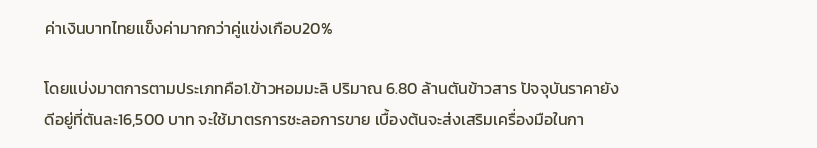ค่าเงินบาทไทยแข็งค่ามากกว่าคู่แข่งเกือบ20%

โดยแบ่งมาตการตามประเภทคือ1.ข้าวหอมมะลิ ปริมาณ 6.80 ล้านตันข้าวสาร ปัจจุบันราคายังดีอยู่ที่ตันละ16,500 บาท จะใช้มาตรการชะลอการขาย เบื้องต้นจะส่งเสริมเครื่องมือในกา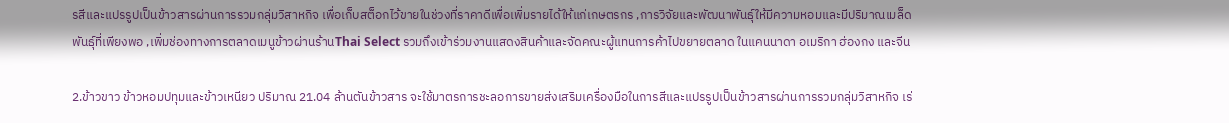รสีและแปรรูปเป็นข้าวสารผ่านการรวมกลุ่มวิสาหกิจ เพื่อเก็บสต็อกไว้ขายในช่วงที่ราคาดีเพื่อเพิ่มรายได้ให้แก่เกษตรกร ,การวิจัยและพัฒนาพันธุ์ให้มีความหอมและมีปริมาณเมล็ดพันธุ์ที่เพียงพอ ,เพิ่มช่องทางการตลาดเมนูข้าวผ่านร้านThai Select รวมถึงเข้าร่วมงานแสดงสินค้าและจัดคณะผู้แทนการค้าไปขยายตลาด ในแคนนาดา อเมริกา ฮ่องกง และจีน

2.ข้าวขาว ข้าวหอมปทุมและข้าวเหนียว ปริมาณ 21.04 ล้านตันข้าวสาร จะใช้มาตรการชะลอการขายส่งเสริมเครื่องมือในการสีและแปรรูปเป็นข้าวสารผ่านการรวมกลุ่มวิสาหกิจ เร่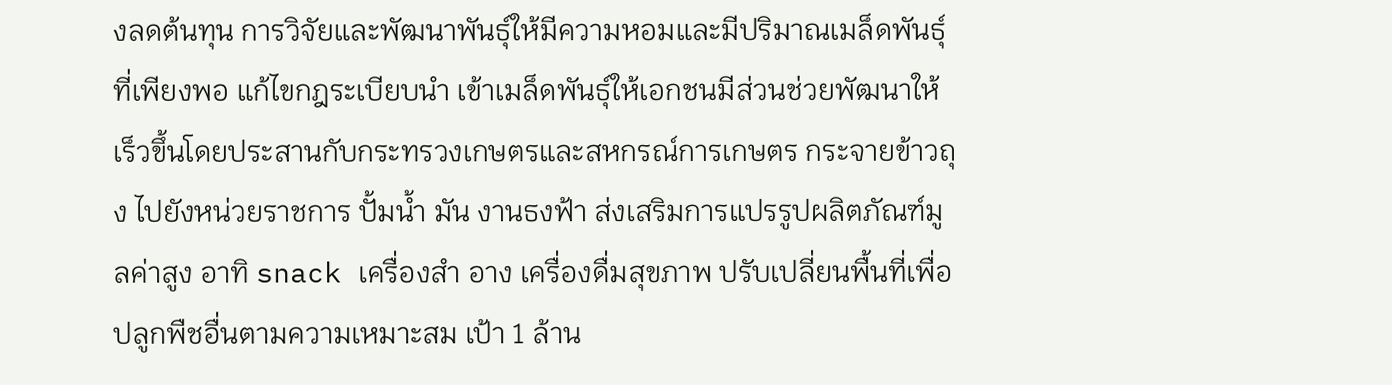งลดต้นทุน การวิจัยและพัฒนาพันธุ์ให้มีความหอมและมีปริมาณเมล็ดพันธุ์ที่เพียงพอ แก้ไขกฎระเบียบนำ เข้าเมล็ดพันธุ์ให้เอกชนมีส่วนช่วยพัฒนาให้เร็วขึ้นโดยประสานกับกระทรวงเกษตรและสหกรณ์การเกษตร กระจายข้าวถุง ไปยังหน่วยราชการ ปั้มน้ำ มัน งานธงฟ้า ส่งเสริมการแปรรูปผลิตภัณฑ์มูลค่าสูง อาทิ snack เครื่องสำ อาง เครื่องดื่มสุขภาพ ปรับเปลี่ยนพื้นที่เพื่อปลูกพืชอื่นตามความเหมาะสม เป้า 1 ล้าน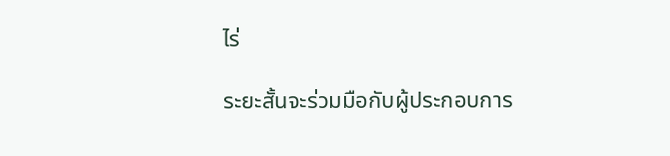ไร่

ระยะสั้นจะร่วมมือกับผู้ประกอบการ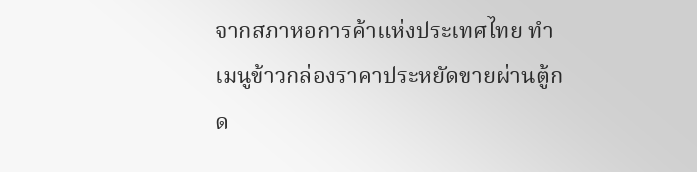จากสภาหอการค้าแห่งประเทศไทย ทำ เมนูข้าวกล่องราคาประหยัดขายผ่านตู้กด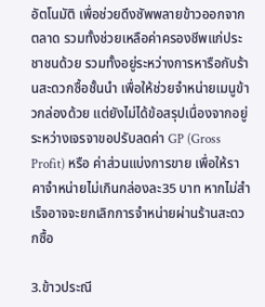อัตโนมัติ เพื่อช่วยดึงซัพพลายข้าวออกจากตลาด รวมทั้งช่วยเหลือค่าครองชีพแก่ประชาชนด้วย รวมทั้งอยู่ระหว่างการหารือกับร้านสะดวกซื้อชั้นนำ เพื่อให้ช่วยจำหน่ายเมนูข้าวกล่องด้วย แต่ยังไม่ได้ข้อสรุปเนื่องจากอยู่ระหว่างเจรจาขอปรับลดค่า GP (Gross Profit) หรือ ค่าส่วนแบ่งการขาย เพื่อให้ราคาจำหน่ายไม่เกินกล่องละ35 บาท หากไม่สำเร็จอาจจะยกเลิกการจำหน่ายผ่านร้านสะดวกซื้อ

3.ข้าวประณี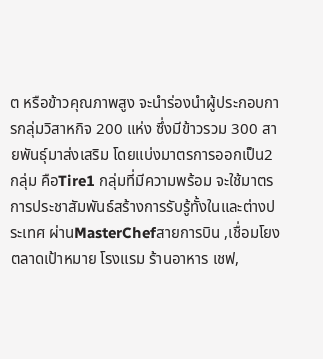ต หรือข้าวคุณภาพสูง จะนำร่องนำผู้ประกอบการกลุ่มวิสาหกิจ 200 แห่ง ซึ่งมีข้าวรวม 300 สายพันธุ์มาส่งเสริม โดยแบ่งมาตรการออกเป็น2 กลุ่ม คือTire1 กลุ่มที่มีความพร้อม จะใช้มาตรการประชาสัมพันธ์สร้างการรับรู้ทั้งในและต่างประเทศ ผ่านMasterChefสายการบิน ,เชื่อมโยงตลาดเป้าหมาย โรงแรม ร้านอาหาร เชฟ,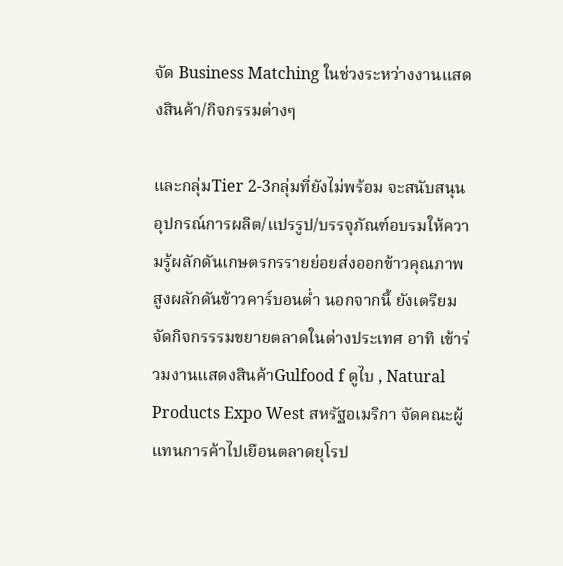จัด Business Matching ในช่วงระหว่างงานแสดงสินค้า/กิจกรรมต่างๆ

และกลุ่มTier 2-3กลุ่มที่ยังไม่พร้อม จะสนับสนุนอุปกรณ์การผลิต/แปรรูป/บรรจุภัณฑ์อบรมให้ความรู้ผลักดันเกษตรกรรายย่อยส่งออกข้าวคุณภาพสูงผลักดันข้าวคาร์บอนต่ำ นอกจากนี้ ยังเตรียมจัดกิจกรรรมขยายตลาดในต่างประเทศ อาทิ เข้าร่วมงานแสดงสินค้าGulfood f ดูไบ , Natural Products Expo West สหรัฐอเมริกา จัดคณะผู้แทนการค้าไปเยือนตลาดยุโรป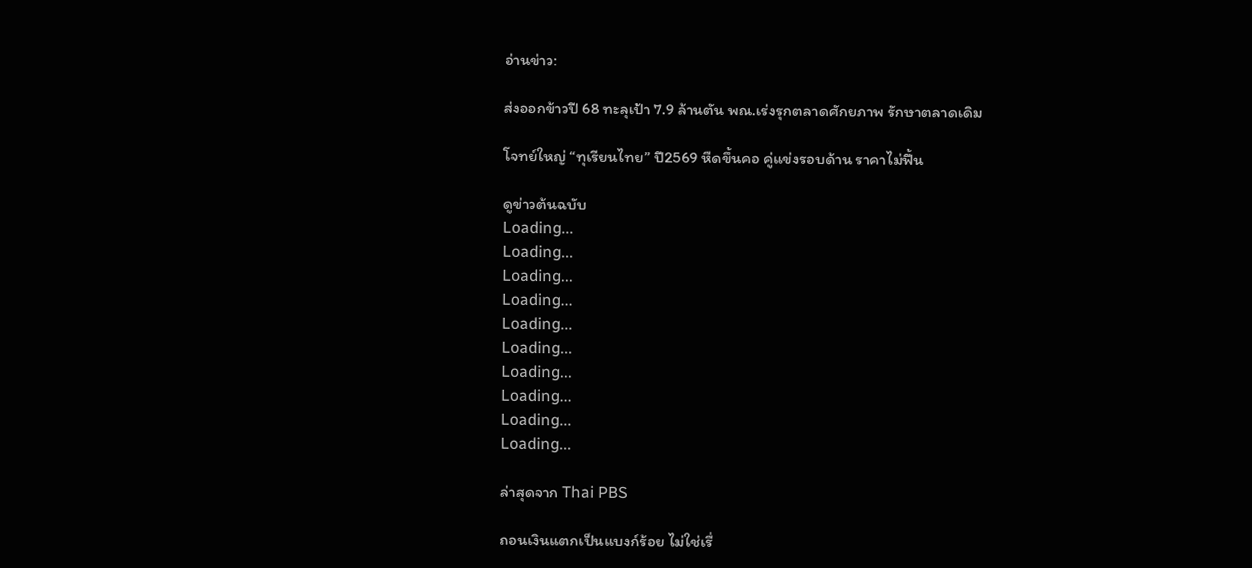อ่านข่าว:

ส่งออกข้าวปี 68 ทะลุเป้า 7.9 ล้านตัน พณ.เร่งรุกตลาดศักยภาพ รักษาตลาดเดิม

โจทย์ใหญ่ “ทุเรียนไทย” ปี2569 หืดขึ้นคอ คู่แข่งรอบด้าน ราคาไม่ฟื้น

ดูข่าวต้นฉบับ
Loading...
Loading...
Loading...
Loading...
Loading...
Loading...
Loading...
Loading...
Loading...
Loading...

ล่าสุดจาก Thai PBS

ถอนเงินแตกเป็นแบงก์ร้อย ไม่ใช่เรื่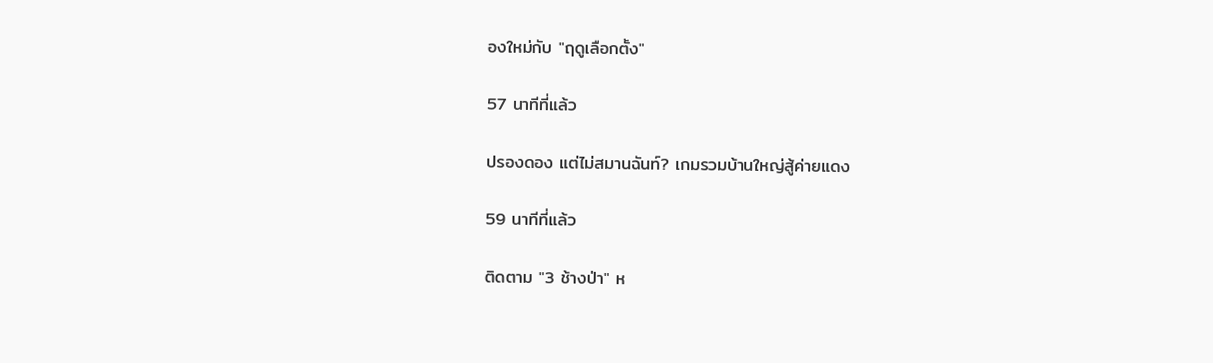องใหม่กับ "ฤดูเลือกตั้ง"

57 นาทีที่แล้ว

ปรองดอง แต่ไม่สมานฉันท์? เกมรวมบ้านใหญ่สู้ค่ายแดง

59 นาทีที่แล้ว

ติดตาม "3 ช้างป่า" ห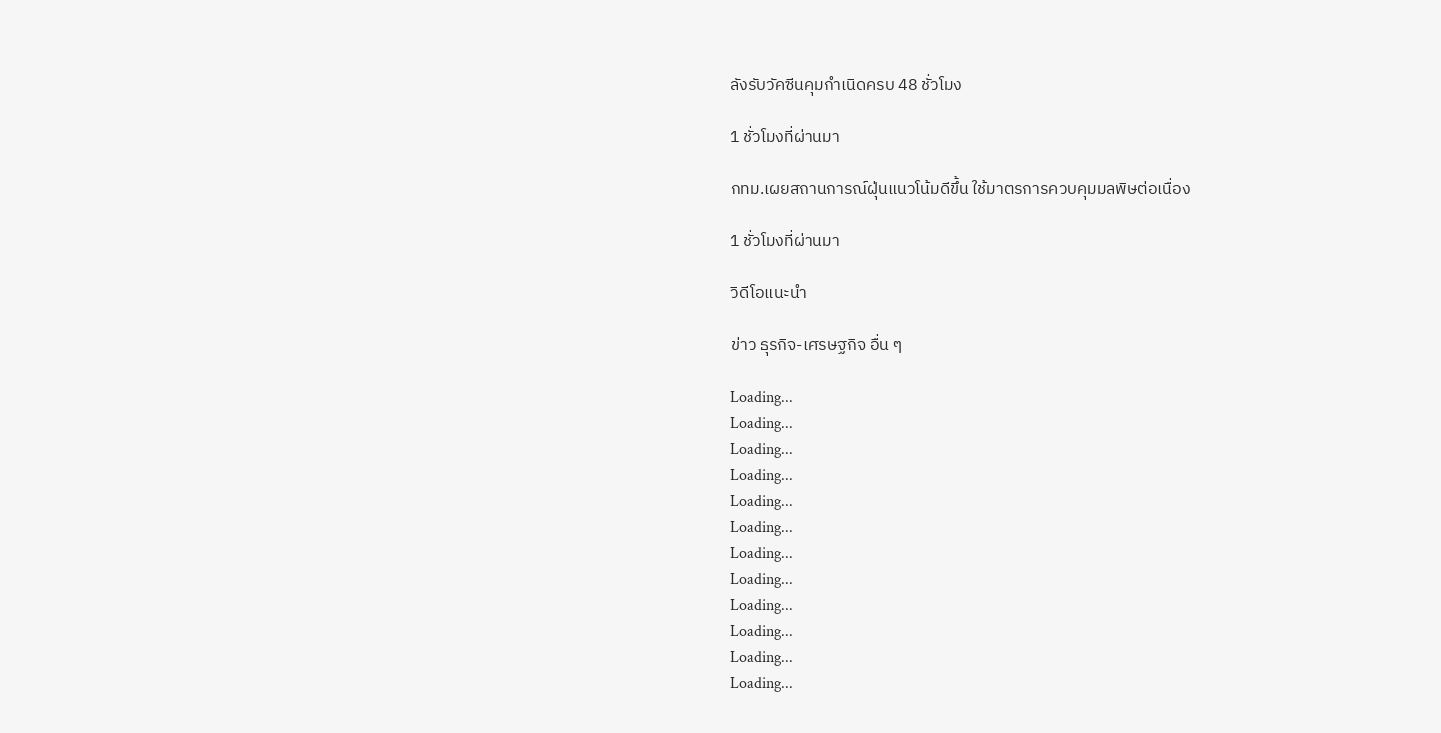ลังรับวัคซีนคุมกำเนิดครบ 48 ชั่วโมง

1 ชั่วโมงที่ผ่านมา

กทม.เผยสถานการณ์ฝุ่นแนวโน้มดีขึ้น ใช้มาตรการควบคุมมลพิษต่อเนื่อง

1 ชั่วโมงที่ผ่านมา

วิดีโอแนะนำ

ข่าว ธุรกิจ-เศรษฐกิจ อื่น ๆ

Loading...
Loading...
Loading...
Loading...
Loading...
Loading...
Loading...
Loading...
Loading...
Loading...
Loading...
Loading...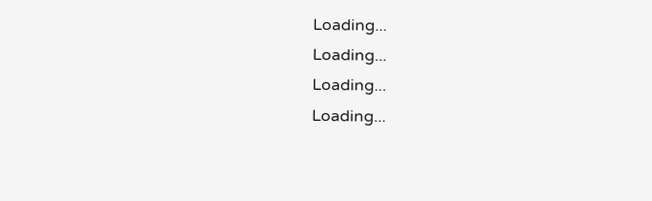Loading...
Loading...
Loading...
Loading...